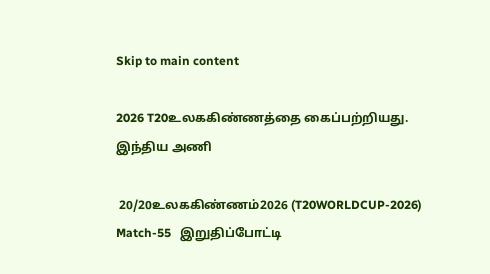Skip to main content

2026 T20உலககிண்ணத்தை கைப்பற்றியது. இந்திய அணி

 20/20உலககிண்ணம்2026 (T20WORLDCUP-2026) Match-55   இறுதிப்போட்டி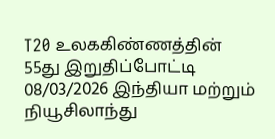T20 உலககிண்ணத்தின் 55து இறுதிப்போட்டி  08/03/2026 இந்தியா மற்றும் நியூசிலாந்து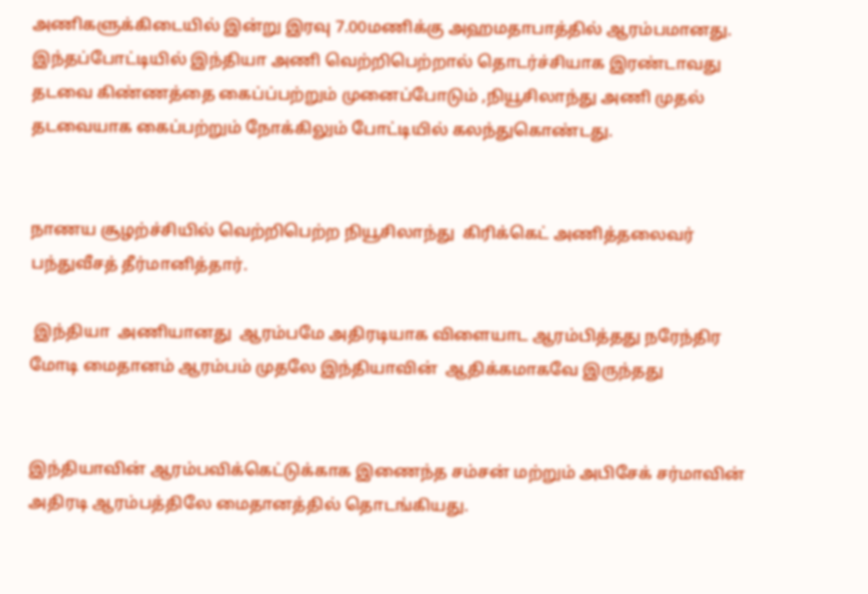அணிகளுக்கிடையில் இன்று இரவு 7.00மணிக்கு அஹமதாபாத்தில் ஆரம்பமானது.  இந்தப்போட்டியில் இந்தியா அணி வெற்றிபெற்றால் தொடர்ச்சியாக இரண்டாவது தடவை கிண்ணத்தை கைப்ப்பற்றும் முனைப்போடும் ,நியூசிலாந்து அணி முதல் தடவையாக கைப்பற்றும் நோக்கிலும் போட்டியில் கலந்துகொண்டது.


நாணய சூழற்ச்சியில் வெற்றிபெற்ற நியூசிலாந்து  கிரிக்கெட் அணித்தலைவர் பந்துவீசத் தீர்மானித்தார்.

 இந்தியா  அணியானது  ஆரம்பமே அதிரடியாக விளையாட ஆரம்பித்தது நரேந்திர மோடி மைதானம் ஆரம்பம் முதலே இந்தியாவின்  ஆதிக்கமாகவே இருந்தது


இந்தியாவின் ஆரம்பவிக்கெட்டுக்காக இணைந்த சம்சன் மற்றும் அபிசேக் சர்மாவின் அதிரடி ஆரம்பத்திலே மைதானத்தில் தொடங்கியது.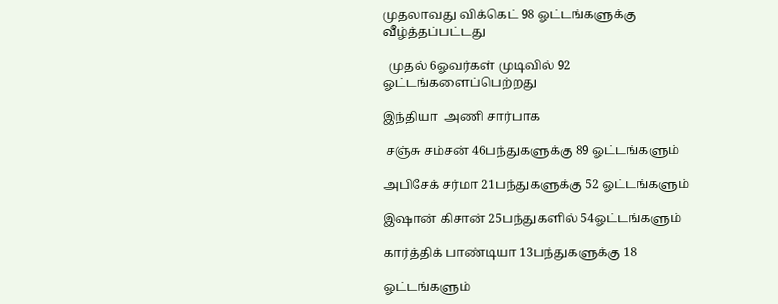முதலாவது விக்கெட் 98 ஓட்டங்களுக்கு வீழ்த்தப்பட்டது

  முதல் 6ஓவர்கள் முடிவில் 92 ஓட்டங்களைப்பெற்றது

இந்தியா  அணி சார்பாக

 சஞ்சு சம்சன் 46பந்துகளுக்கு 89 ஓட்டங்களும்

அபிசேக் சர்மா 21பந்துகளுக்கு 52 ஓட்டங்களும்

இஷான் கிசான் 25பந்துகளில் 54ஓட்டங்களும்

கார்த்திக் பாண்டியா 13பந்துகளுக்கு 18

ஓட்டங்களும்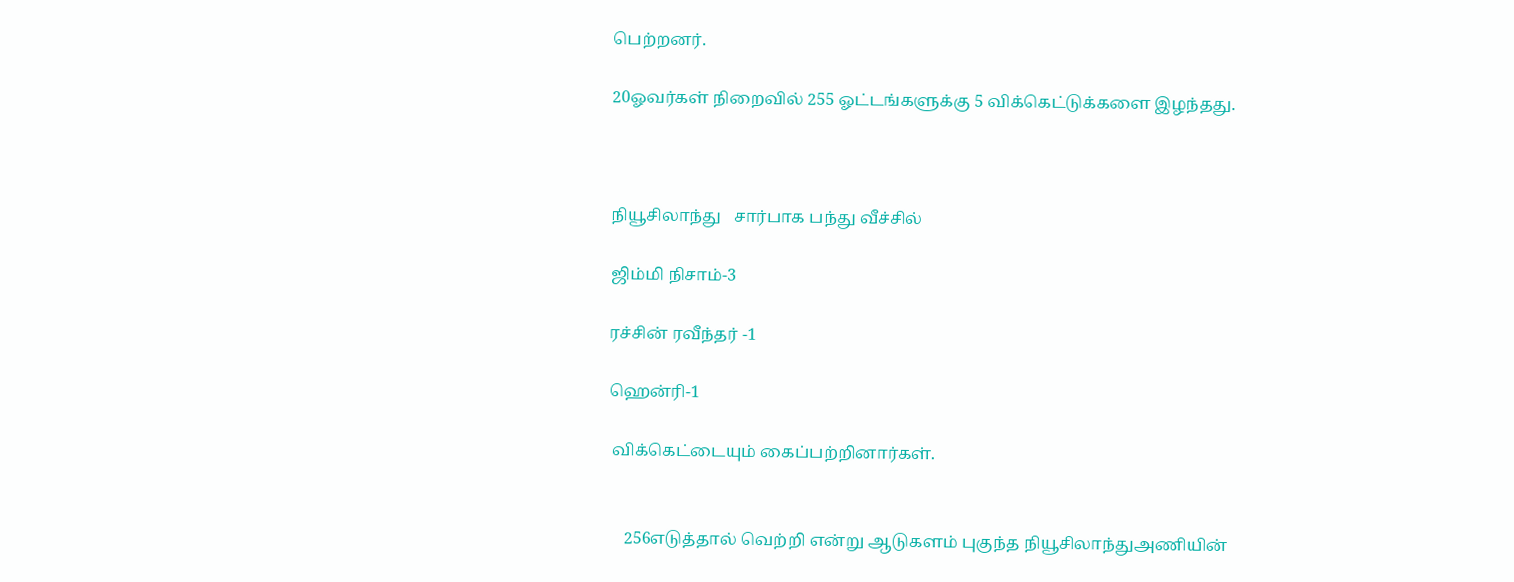பெற்றனர்.

20ஓவர்கள் நிறைவில் 255 ஓட்டங்களுக்கு 5 விக்கெட்டுக்களை இழந்தது.



நியூசிலாந்து   சார்பாக பந்து வீச்சில்

ஜிம்மி நிசாம்-3

ரச்சின் ரவீந்தர் -1

ஹென்ரி-1

 விக்கெட்டையும் கைப்பற்றினார்கள்.


    256எடுத்தால் வெற்றி என்று ஆடுகளம் புகுந்த நியூசிலாந்துஅணியின்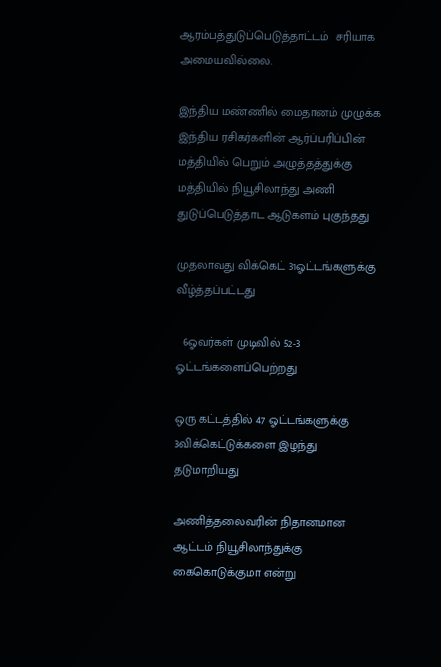ஆரம்பத்துடுப்பெடுத்தாட்டம்  சரியாக அமையவில்லை.

இந்திய மண்ணில் மைதானம் முழுக்க இந்திய ரசிகர்களின் ஆர்ப்பரிப்பின் மத்தியில் பெறும் அழுத்தத்துக்கு மத்தியில் நியூசிலாந்து அணி துடுப்பெடுத்தாட ஆடுகளம் புகுந்தது

முதலாவது விக்கெட் 31ஓட்டங்களுக்கு  வீழ்த்தப்பட்டது

  6ஓவர்கள் முடிவில் 52-3 ஓட்டங்களைப்பெற்றது

ஒரு கட்டத்தில் 47 ஓட்டங்களுக்கு 3விக்கெட்டுக்களை இழந்து தடுமாறியது

அணித்தலைவரின் நிதானமான ஆட்டம் நியூசிலாந்துக்கு கைகொடுக்குமா என்று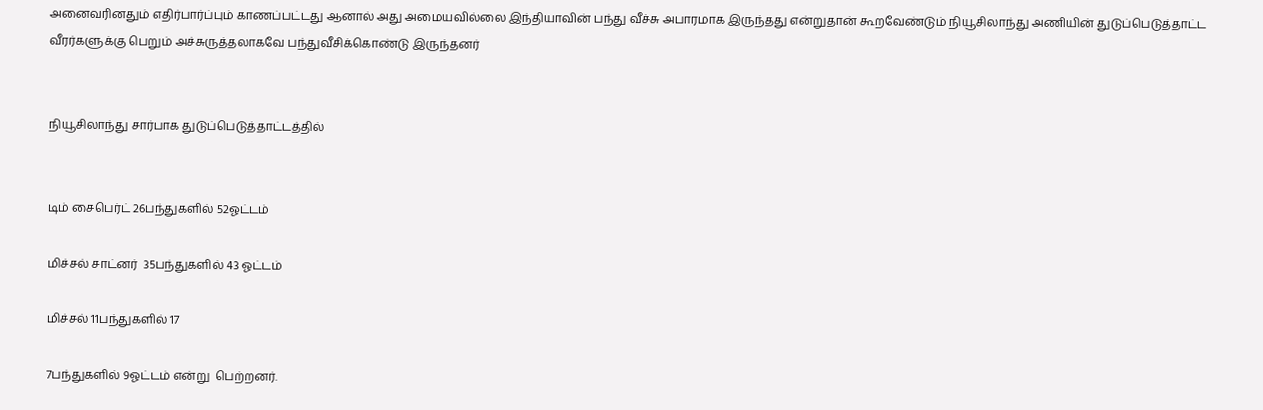அனைவரினதும் எதிர்பார்ப்பும் காணப்பட்டது ஆனால் அது அமையவில்லை இந்தியாவின் பந்து வீச்சு அபாரமாக இருந்தது என்றுதான் கூறவேண்டும் நியூசிலாந்து அணியின் துடுப்பெடுத்தாட்ட வீரர்களுக்கு பெறும் அச்சுருத்தலாகவே பந்துவீசிக்கொண்டு இருந்தனர்


நியூசிலாந்து சார்பாக துடுப்பெடுத்தாட்டத்தில்


டிம் சைபெர்ட் 26பந்துகளில் 52ஓட்டம்

மிச்சல் சாட்னர்  35பந்துகளில் 43 ஓட்டம்

மிச்சல் 11பந்துகளில் 17

7பந்துகளில் 9ஓட்டம் என்று  பெற்றனர்.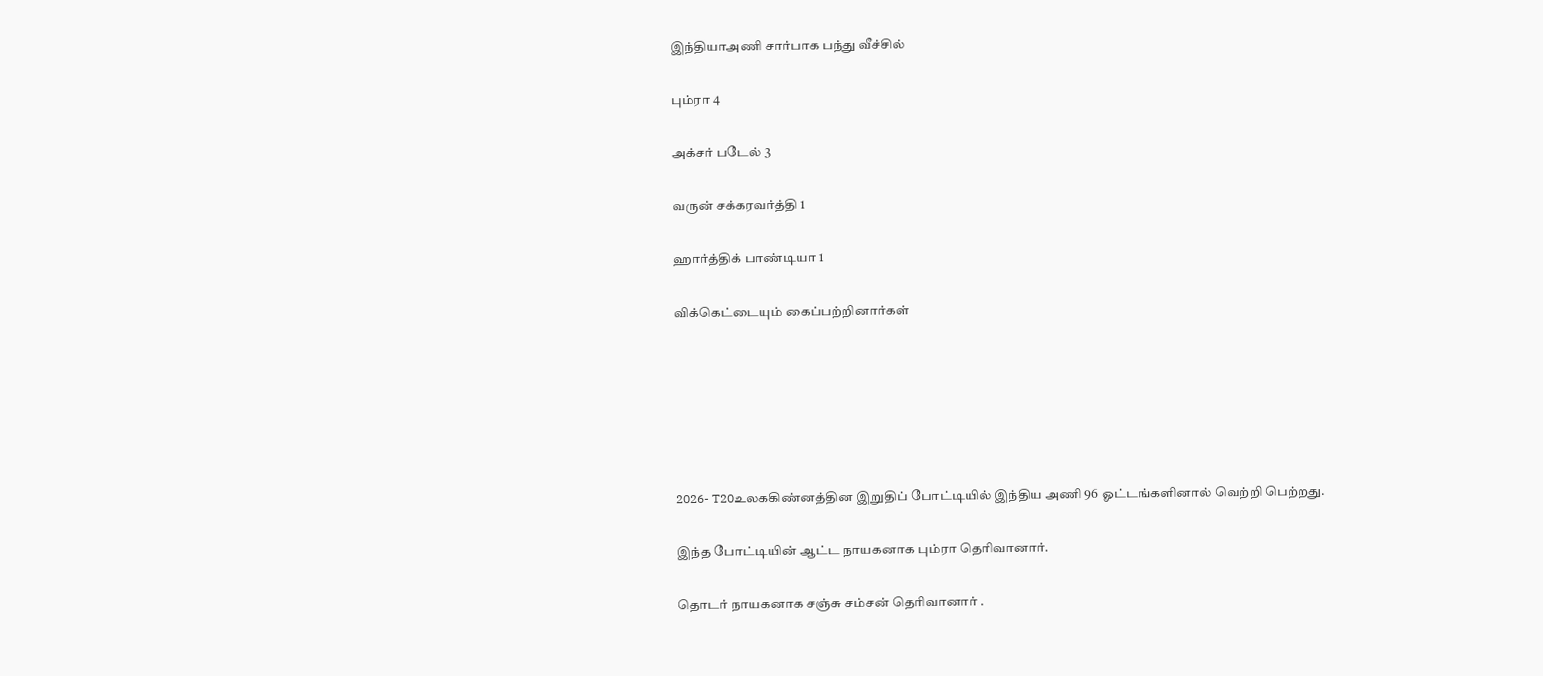இந்தியாஅணி சார்பாக பந்து வீச்சில்

பும்ரா 4

அக்சர் படேல் 3

வருன் சக்கரவர்த்தி 1

ஹார்த்திக் பாண்டியா 1

விக்கெட்டையும் கைப்பற்றினார்கள்






2026- T20உலககிண்னத்தின இறுதிப் போட்டியில் இந்திய அணி 96 ஓட்டங்களினால் வெற்றி பெற்றது.

இந்த போட்டியின் ஆட்ட நாயகனாக பும்ரா தெரிவானார்.

தொடர் நாயகனாக சஞ்சு சம்சன் தெரிவானார் .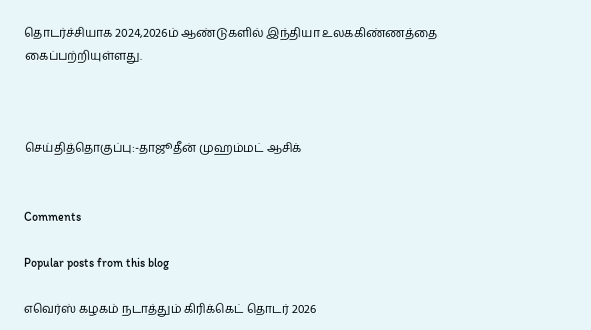தொடர்ச்சியாக 2024,2026ம் ஆண்டுகளில் இந்தியா உலககிண்ணத்தை கைப்பற்றியுள்ளது.



செய்தித்தொகுப்பு:-தாஜூதீன் முஹம்மட் ஆசிக்


Comments

Popular posts from this blog

எவெர்ஸ் கழகம் நடாத்தும் கிரிக்கெட் தொடர் 2026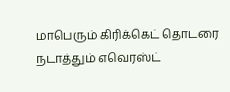மாபெரும் கிரிக்கெட் தொடரை நடாத்தும் எவெரஸ்ட்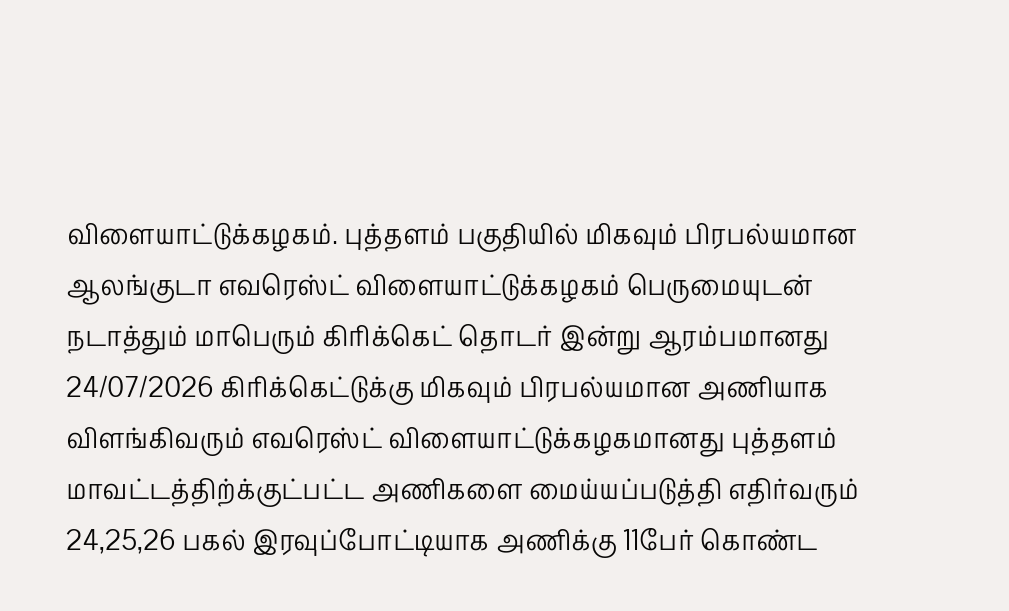விளையாட்டுக்கழகம். புத்தளம் பகுதியில் மிகவும் பிரபல்யமான ஆலங்குடா எவரெஸ்ட் விளையாட்டுக்கழகம் பெருமையுடன் நடாத்தும் மாபெரும் கிரிக்கெட் தொடர் இன்று ஆரம்பமானது 24/07/2026 கிரிக்கெட்டுக்கு மிகவும் பிரபல்யமான அணியாக விளங்கிவரும் எவரெஸ்ட் விளையாட்டுக்கழகமானது புத்தளம் மாவட்டத்திற்க்குட்பட்ட அணிகளை மைய்யப்படுத்தி எதிர்வரும் 24,25,26 பகல் இரவுப்போட்டியாக அணிக்கு 11பேர் கொண்ட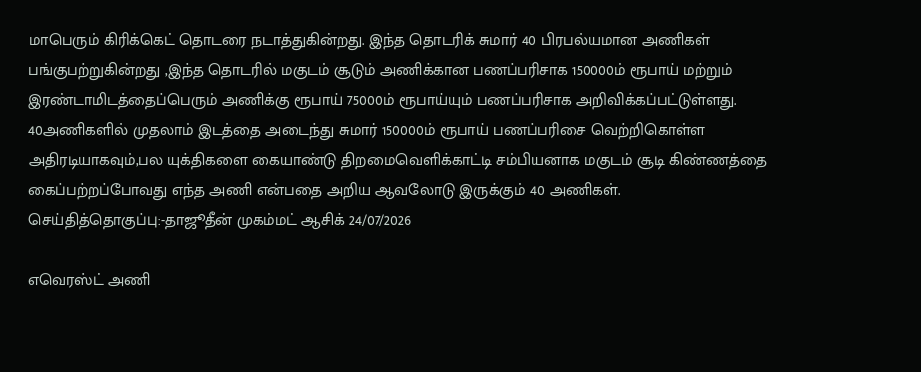மாபெரும் கிரிக்கெட் தொடரை நடாத்துகின்றது. இந்த தொடரிக் சுமார் 40 பிரபல்யமான அணிகள் பங்குபற்றுகின்றது ,இந்த தொடரில் மகுடம் சூடும் அணிக்கான பணப்பரிசாக 150000ம் ரூபாய் மற்றும் இரண்டாமிடத்தைப்பெரும் அணிக்கு ரூபாய் 75000ம் ரூபாய்யும் பணப்பரிசாக அறிவிக்கப்பட்டுள்ளது. 40அணிகளில் முதலாம் இடத்தை அடைந்து சுமார் 150000ம் ரூபாய் பணப்பரிசை வெற்றிகொள்ள அதிரடியாகவும்,பல யுக்திகளை கையாண்டு திறமைவெளிக்காட்டி சம்பியனாக மகுடம் சூடி கிண்ணத்தை கைப்பற்றப்போவது எந்த அணி என்பதை அறிய ஆவலோடு இருக்கும் 40 அணிகள். செய்தித்தொகுப்பு:-தாஜூதீன் முகம்மட் ஆசிக் 24/07/2026

எவெரஸ்ட் அணி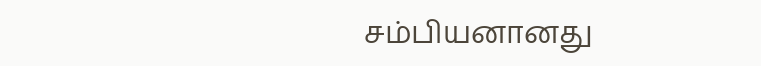சம்பியனானது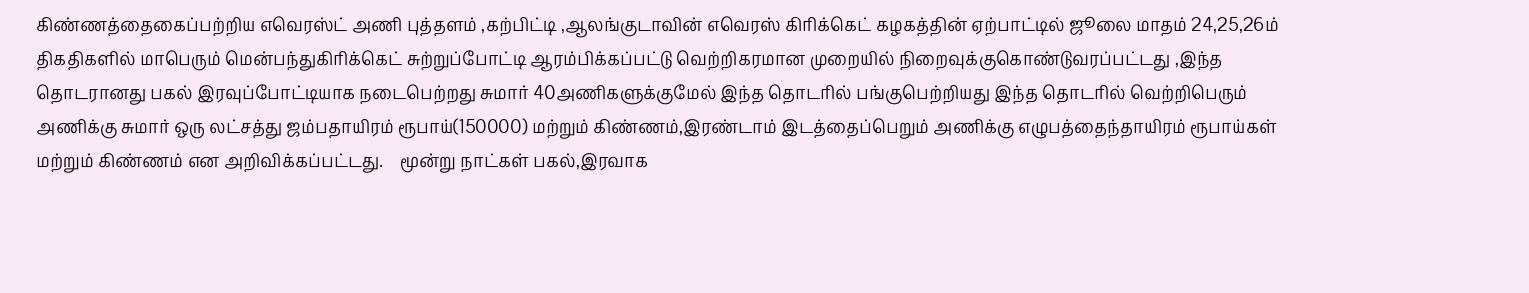கிண்ணத்தைகைப்பற்றிய எவெரஸ்ட் அணி புத்தளம் ,கற்பிட்டி ,ஆலங்குடாவின் எவெரஸ் கிரிக்கெட் கழகத்தின் ஏற்பாட்டில் ஜூலை மாதம் 24,25,26ம் திகதிகளில் மாபெரும் மென்பந்துகிரிக்கெட் சுற்றுப்போட்டி ஆரம்பிக்கப்பட்டு வெற்றிகரமான முறையில் நிறைவுக்குகொண்டுவரப்பட்டது ,இந்த தொடரானது பகல் இரவுப்போட்டியாக நடைபெற்றது சுமார் 40அணிகளுக்குமேல் இந்த தொடரில் பங்குபெற்றியது இந்த தொடரில் வெற்றிபெரும் அணிக்கு சுமார் ஒரு லட்சத்து ஜம்பதாயிரம் ரூபாய்(150000) மற்றும் கிண்ணம்,இரண்டாம் இடத்தைப்பெறும் அணிக்கு எழுபத்தைந்தாயிரம் ரூபாய்கள் மற்றும் கிண்ணம் என அறிவிக்கப்பட்டது.    மூன்று நாட்கள் பகல்,இரவாக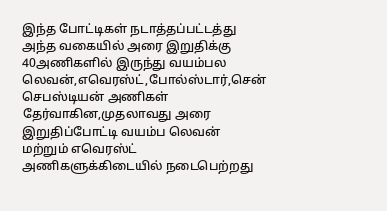இந்த போட்டிகள் நடாத்தப்பட்டத்து அந்த வகையில் அரை இறுதிக்கு 40அணிகளில் இருந்து வயம்பல லெவன்,எவெரஸ்ட்,போல்ஸ்டார்,சென் செபஸ்டியன் அணிகள் தேர்வாகின,முதலாவது அரை இறுதிப்போட்டி வயம்ப லெவன் மற்றும் எவெரஸ்ட் அணிகளுக்கிடையில் நடைபெற்றது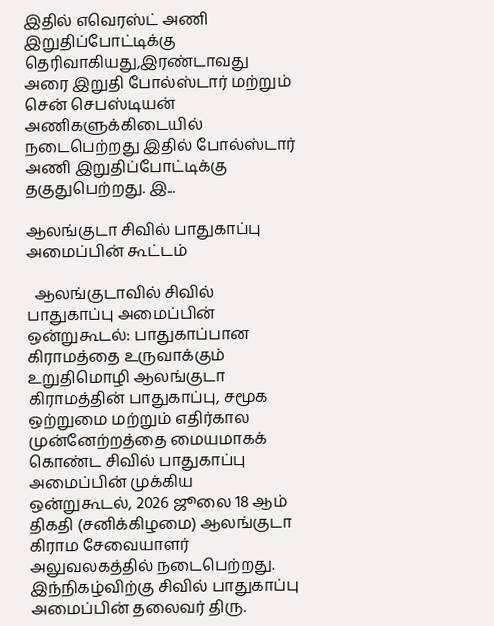இதில் எவெரஸ்ட் அணி இறுதிப்போட்டிக்கு தெரிவாகியது,இரண்டாவது அரை இறுதி போல்ஸ்டார் மற்றும் சென் செபஸ்டியன் அணிகளுக்கிடையில் நடைபெற்றது இதில் போல்ஸ்டார் அணி இறுதிப்போட்டிக்கு தகுதுபெற்றது. இ...

ஆலங்குடா சிவில் பாதுகாப்பு அமைப்பின் கூட்டம்

  ஆலங்குடாவில் சிவில் பாதுகாப்பு அமைப்பின் ஒன்றுகூடல்: பாதுகாப்பான கிராமத்தை உருவாக்கும் உறுதிமொழி ஆலங்குடா கிராமத்தின் பாதுகாப்பு, சமூக ஒற்றுமை மற்றும் எதிர்கால முன்னேற்றத்தை மையமாகக் கொண்ட சிவில் பாதுகாப்பு அமைப்பின் முக்கிய ஒன்றுகூடல், 2026 ஜூலை 18 ஆம் திகதி (சனிக்கிழமை) ஆலங்குடா கிராம சேவையாளர் அலுவலகத்தில் நடைபெற்றது. இந்நிகழ்விற்கு சிவில் பாதுகாப்பு அமைப்பின் தலைவர் திரு.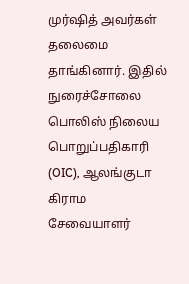முர்ஷித் அவர்கள் தலைமை தாங்கினார். இதில் நுரைச்சோலை பொலிஸ் நிலைய பொறுப்பதிகாரி (OIC), ஆலங்குடா கிராம சேவையாளர்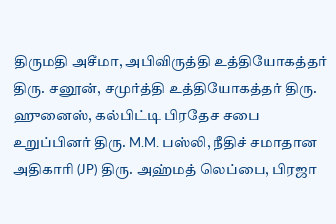திருமதி அசீமா, அபிவிருத்தி உத்தியோகத்தர் திரு. சனூன், சமுர்த்தி உத்தியோகத்தர் திரு. ஹுனைஸ், கல்பிட்டி பிரதேச சபை உறுப்பினர் திரு. M.M. பஸ்லி, நீதிச் சமாதான அதிகாரி (JP) திரு. அஹ்மத் லெப்பை, பிரஜா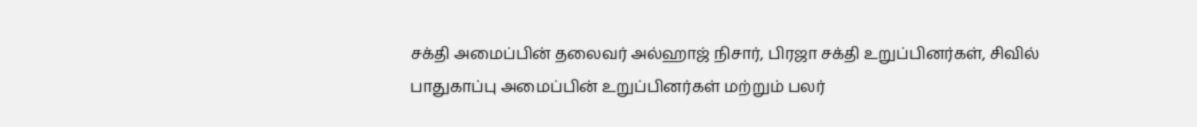சக்தி அமைப்பின் தலைவர் அல்ஹாஜ் நிசார், பிரஜா சக்தி உறுப்பினர்கள், சிவில் பாதுகாப்பு அமைப்பின் உறுப்பினர்கள் மற்றும் பலர்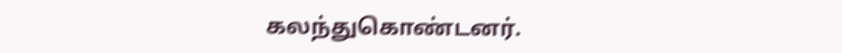கலந்துகொண்டனர்.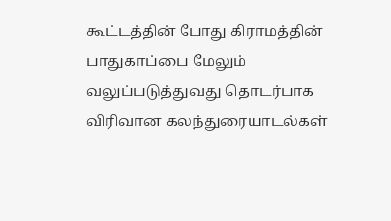கூட்டத்தின் போது கிராமத்தின் பாதுகாப்பை மேலும் வலுப்படுத்துவது தொடர்பாக விரிவான கலந்துரையாடல்கள்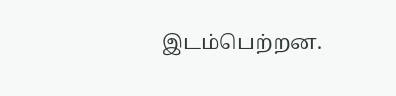இடம்பெற்றன.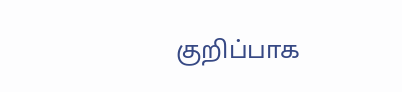குறிப்பாக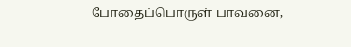போதைப்பொருள் பாவனை,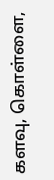களவு, கொள்ளை,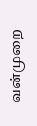வன்முறை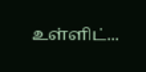உள்ளிட்...